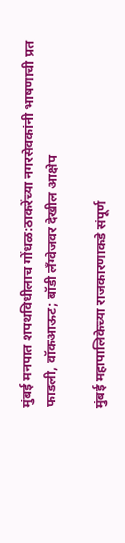मुंबई मनपात शपथविधीलाच गोंधळ:ठाकरेंच्या नगरसेवकांनी भाषणाची प्रत फाडली, वॉकआऊट; बॉडी लँग्वेजवर देखील आक्षेप

मुंबई महापालिकेच्या राजकारणाकडे संपूर्ण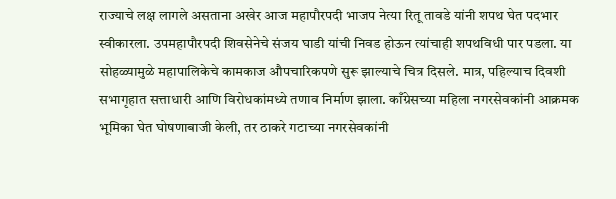राज्याचे लक्ष लागले असताना अखेर आज महापौरपदी भाजप नेत्या रितू तावडे यांनी शपथ घेत पदभार स्वीकारला. उपमहापौरपदी शिवसेनेचे संजय घाडी यांची निवड होऊन त्यांचाही शपथविधी पार पडला. या सोहळ्यामुळे महापालिकेचे कामकाज औपचारिकपणे सुरू झाल्याचे चित्र दिसले. मात्र, पहिल्याच दिवशी सभागृहात सत्ताधारी आणि विरोधकांमध्ये तणाव निर्माण झाला. काँग्रेसच्या महिला नगरसेवकांनी आक्रमक भूमिका घेत घोषणाबाजी केली, तर ठाकरे गटाच्या नगरसेवकांनी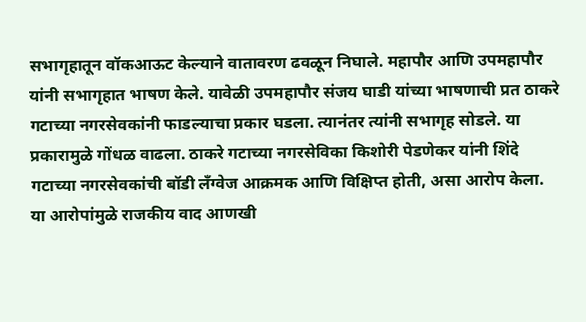सभागृहातून वॉकआऊट केल्याने वातावरण ढवळून निघाले. महापौर आणि उपमहापौर यांनी सभागृहात भाषण केले. यावेळी उपमहापौर संजय घाडी यांच्या भाषणाची प्रत ठाकरे गटाच्या नगरसेवकांनी फाडल्याचा प्रकार घडला. त्यानंतर त्यांनी सभागृह सोडले. या प्रकारामुळे गोंधळ वाढला. ठाकरे गटाच्या नगरसेविका किशोरी पेडणेकर यांनी शिंदे गटाच्या नगरसेवकांची बॉडी लँग्वेज आक्रमक आणि विक्षिप्त होती, असा आरोप केला. या आरोपांमुळे राजकीय वाद आणखी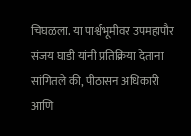चिघळला. या पार्श्वभूमीवर उपमहापौर संजय घाडी यांनी प्रतिक्रिया देताना सांगितले की, पीठासन अधिकारी आणि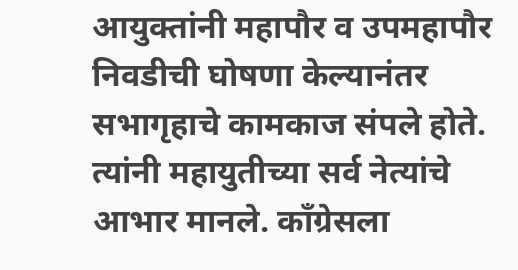आयुक्तांनी महापौर व उपमहापौर निवडीची घोषणा केल्यानंतर सभागृहाचे कामकाज संपले होते. त्यांनी महायुतीच्या सर्व नेत्यांचे आभार मानले. काँग्रेसला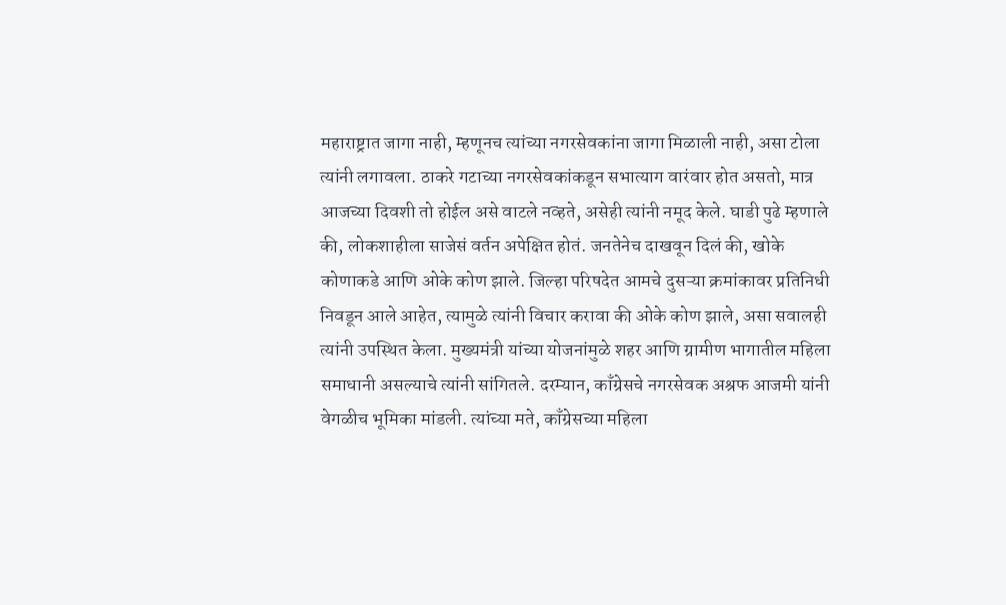महाराष्ट्रात जागा नाही, म्हणूनच त्यांच्या नगरसेवकांना जागा मिळाली नाही, असा टोला त्यांनी लगावला. ठाकरे गटाच्या नगरसेवकांकडून सभात्याग वारंवार होत असतो, मात्र आजच्या दिवशी तो होईल असे वाटले नव्हते, असेही त्यांनी नमूद केले. घाडी पुढे म्हणाले की, लोकशाहीला साजेसं वर्तन अपेक्षित होतं. जनतेनेच दाखवून दिलं की, खोके कोणाकडे आणि ओके कोण झाले. जिल्हा परिषदेत आमचे दुसऱ्या क्रमांकावर प्रतिनिधी निवडून आले आहेत, त्यामुळे त्यांनी विचार करावा की ओके कोण झाले, असा सवालही त्यांनी उपस्थित केला. मुख्यमंत्री यांच्या योजनांमुळे शहर आणि ग्रामीण भागातील महिला समाधानी असल्याचे त्यांनी सांगितले. दरम्यान, काँग्रेसचे नगरसेवक अश्रफ आजमी यांनी वेगळीच भूमिका मांडली. त्यांच्या मते, काँग्रेसच्या महिला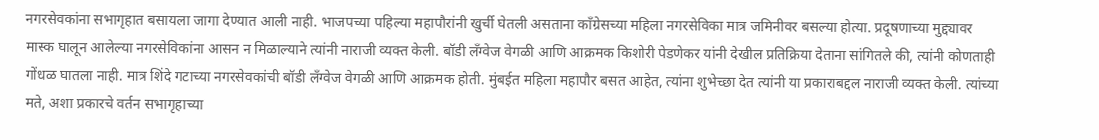नगरसेवकांना सभागृहात बसायला जागा देण्यात आली नाही. भाजपच्या पहिल्या महापौरांनी खुर्ची घेतली असताना काँग्रेसच्या महिला नगरसेविका मात्र जमिनीवर बसल्या होत्या. प्रदूषणाच्या मुद्द्यावर मास्क घालून आलेल्या नगरसेविकांना आसन न मिळाल्याने त्यांनी नाराजी व्यक्त केली. बॉडी लँग्वेज वेगळी आणि आक्रमक किशोरी पेडणेकर यांनी देखील प्रतिक्रिया देताना सांगितले की, त्यांनी कोणताही गोंधळ घातला नाही. मात्र शिंदे गटाच्या नगरसेवकांची बॉडी लँग्वेज वेगळी आणि आक्रमक होती. मुंबईत महिला महापौर बसत आहेत, त्यांना शुभेच्छा देत त्यांनी या प्रकाराबद्दल नाराजी व्यक्त केली. त्यांच्या मते, अशा प्रकारचे वर्तन सभागृहाच्या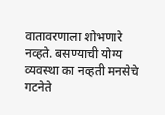वातावरणाला शोभणारे नव्हते. बसण्याची योग्य व्यवस्था का नव्हती मनसेचे गटनेते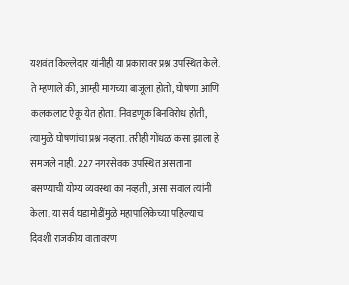यशवंत किल्लेदार यांनीही या प्रकारावर प्रश्न उपस्थित केले. ते म्हणाले की, आम्ही मागच्या बाजूला होतो, घोषणा आणि कलकलाट ऐकू येत होता. निवडणूक बिनविरोध होती, त्यामुळे घोषणांचा प्रश्न नव्हता. तरीही गोंधळ कसा झाला हे समजले नाही. 227 नगरसेवक उपस्थित असताना बसण्याची योग्य व्यवस्था का नव्हती, असा सवाल त्यांनी केला. या सर्व घडामोडींमुळे महापालिकेच्या पहिल्याच दिवशी राजकीय वातावरण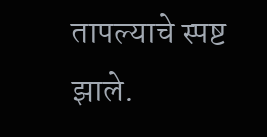तापल्याचे स्पष्ट झाले.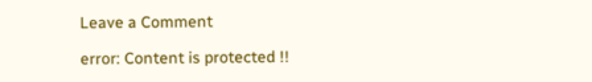Leave a Comment

error: Content is protected !!